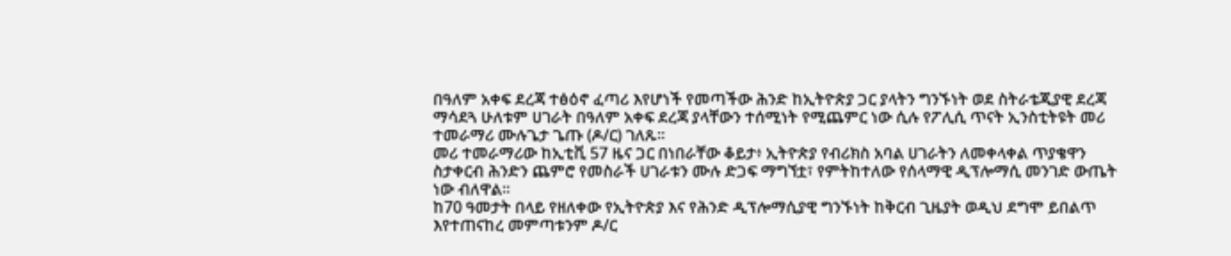በዓለም አቀፍ ደረጃ ተፅዕኖ ፈጣሪ እየሆነች የመጣችው ሕንድ ከኢትዮጵያ ጋር ያላትን ግንኙነት ወደ ስትራቴጂያዊ ደረጃ ማሳደጓ ሁለቱም ሀገራት በዓለም አቀፍ ደረጃ ያላቸውን ተሰሚነት የሚጨምር ነው ሲሉ የፖሊሲ ጥናት ኢንስቲትዩት መሪ ተመራማሪ ሙሉጌታ ጌጡ (ዶ/ር) ገለጹ።
መሪ ተመራማሪው ከኢቲቪ 57 ዜና ጋር በነበራቸው ቆይታ፥ ኢትዮጵያ የብሪክስ አባል ሀገራትን ለመቀላቀል ጥያቄዋን ስታቀርብ ሕንድን ጨምሮ የመስራች ሀገራቱን ሙሉ ድጋፍ ማግኘቷ፣ የምትከተለው የሰላማዊ ዲፕሎማሲ መንገድ ውጤት ነው ብለዋል።
ከ70 ዓመታት በላይ የዘለቀው የኢትዮጵያ እና የሕንድ ዲፕሎማሲያዊ ግንኙነት ከቅርብ ጊዜያት ወዲህ ደግሞ ይበልጥ እየተጠናከረ መምጣቱንም ዶ/ር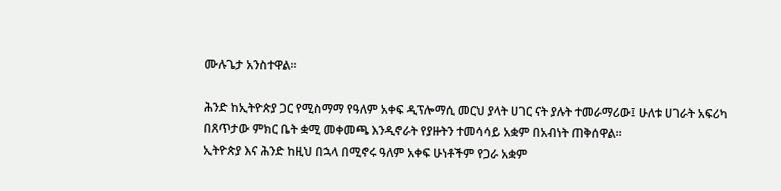ሙሉጌታ አንስተዋል።

ሕንድ ከኢትዮጵያ ጋር የሚስማማ የዓለም አቀፍ ዲፕሎማሲ መርህ ያላት ሀገር ናት ያሉት ተመራማሪው፤ ሁለቱ ሀገራት አፍሪካ በጸጥታው ምክር ቤት ቋሚ መቀመጫ እንዲኖራት የያዙትን ተመሳሳይ አቋም በአብነት ጠቅሰዋል።
ኢትዮጵያ እና ሕንድ ከዚህ በኋላ በሚኖሩ ዓለም አቀፍ ሁነቶችም የጋራ አቋም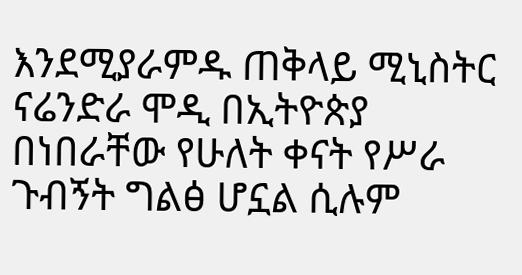እንደሚያራምዱ ጠቅላይ ሚኒስትር ናሬንድራ ሞዲ በኢትዮጵያ በነበራቸው የሁለት ቀናት የሥራ ጉብኝት ግልፅ ሆኗል ሲሉም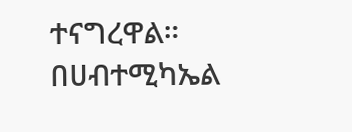ተናግረዋል።
በሀብተሚካኤል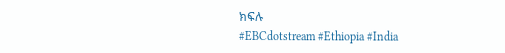ክፍሉ
#EBCdotstream #Ethiopia #India